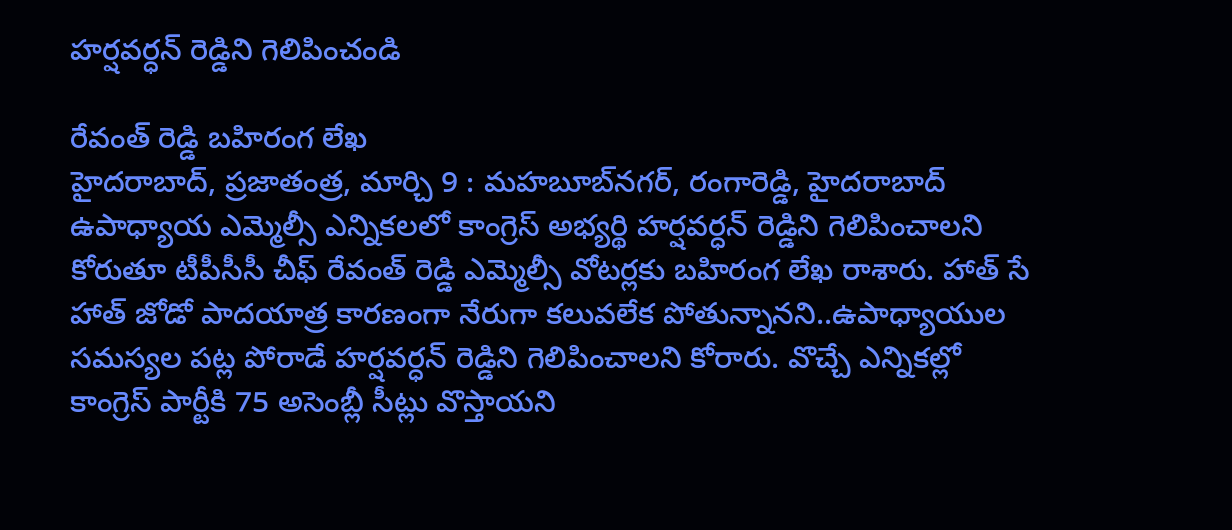హర్షవర్ధన్‌ ‌రెడ్డిని గెలిపించండి

రేవంత్‌ ‌రెడ్డి బహిరంగ లేఖ
హైదరాబాద్‌, ప్రజాతంత్ర, మార్చి 9 : మహబూబ్‌నగర్‌, రంగారెడ్డి, హైదరాబాద్‌ ఉపాధ్యాయ ఎమ్మెల్సీ ఎన్నికలలో కాంగ్రెస్‌ అభ్యర్థి హర్షవర్ధన్‌ ‌రెడ్డిని గెలిపించాలని కోరుతూ టీపీసీసీ చీఫ్‌ ‌రేవంత్‌ ‌రెడ్డి ఎమ్మెల్సీ వోటర్లకు బహిరంగ లేఖ రాశారు. హాత్‌ ‌సే హాత్‌ ‌జోడో పాదయాత్ర కారణంగా నేరుగా కలువలేక పోతున్నానని..ఉపాధ్యాయుల సమస్యల పట్ల పోరాడే హర్షవర్ధన్‌ ‌రెడ్డిని గెలిపించాలని కోరారు. వొచ్చే ఎన్నికల్లో కాంగ్రెస్‌ ‌పార్టీకి 75 అసెంబ్లీ సీట్లు వొస్తాయని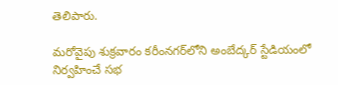తెలిపారు.

మరోవైపు శుక్రవారం కరీంనగర్‌లోని అంబేద్కర్‌ ‌స్టేడియంలో నిర్వహించే సభ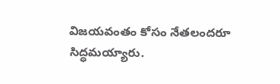విజయవంతం కోసం నేతలందరూ సిద్ధమయ్యారు.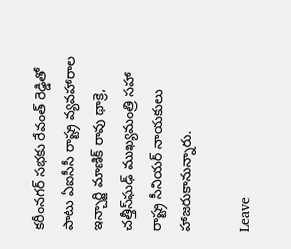కరీంనగర్‌ ‌సభకు రేవంత్‌ ‌రెడ్డితో పాటు ఏఐసీసీ రాష్ట్ర వ్యవహారాల ఇన్చార్జి మాణిక్‌ ‌రావు థాక్రె, చత్తీస్‌ఘఢ్‌ ‌ముఖ్యమంత్రి సహా రాష్ట్ర సీనియర్‌ ‌నాయకులు హాజరుకానున్నారు.

Leave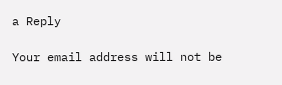a Reply

Your email address will not be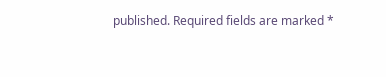published. Required fields are marked *